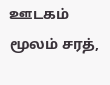ஊடகம் மூலம் சரத்,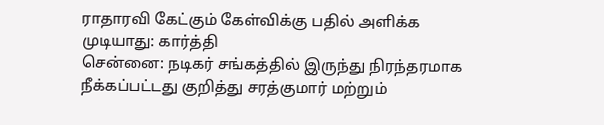ராதாரவி கேட்கும் கேள்விக்கு பதில் அளிக்க முடியாது: கார்த்தி
சென்னை: நடிகர் சங்கத்தில் இருந்து நிரந்தரமாக நீக்கப்பட்டது குறித்து சரத்குமார் மற்றும்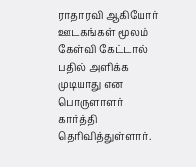ராதாரவி ஆகியோர் ஊடகங்கள் மூலம் கேள்வி கேட்டால் பதில் அளிக்க முடியாது என பொருளாளர் கார்த்தி தெரிவித்துள்ளார்.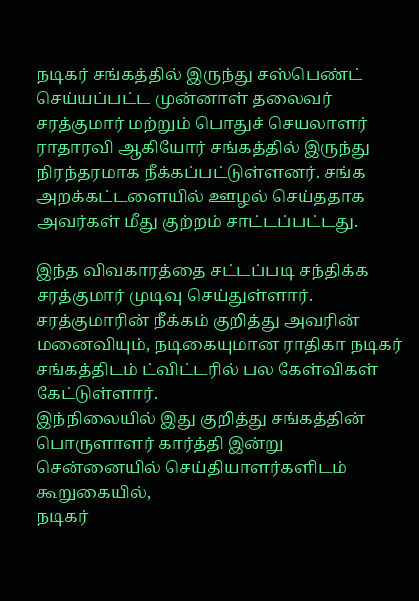நடிகர் சங்கத்தில் இருந்து சஸ்பெண்ட் செய்யப்பட்ட முன்னாள் தலைவர் சரத்குமார் மற்றும் பொதுச் செயலாளர் ராதாரவி ஆகியோர் சங்கத்தில் இருந்து நிரந்தரமாக நீக்கப்பட்டுள்ளனர். சங்க அறக்கட்டளையில் ஊழல் செய்ததாக அவர்கள் மீது குற்றம் சாட்டப்பட்டது.

இந்த விவகாரத்தை சட்டப்படி சந்திக்க சரத்குமார் முடிவு செய்துள்ளார். சரத்குமாரின் நீக்கம் குறித்து அவரின் மனைவியும், நடிகையுமான ராதிகா நடிகர் சங்கத்திடம் ட்விட்டரில் பல கேள்விகள் கேட்டுள்ளார்.
இந்நிலையில் இது குறித்து சங்கத்தின் பொருளாளர் கார்த்தி இன்று சென்னையில் செய்தியாளர்களிடம் கூறுகையில்,
நடிகர்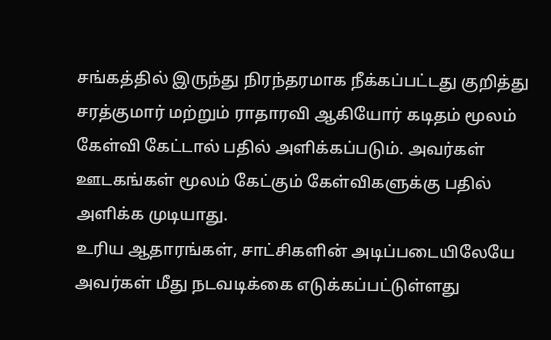சங்கத்தில் இருந்து நிரந்தரமாக நீக்கப்பட்டது குறித்து சரத்குமார் மற்றும் ராதாரவி ஆகியோர் கடிதம் மூலம் கேள்வி கேட்டால் பதில் அளிக்கப்படும். அவர்கள் ஊடகங்கள் மூலம் கேட்கும் கேள்விகளுக்கு பதில் அளிக்க முடியாது.
உரிய ஆதாரங்கள், சாட்சிகளின் அடிப்படையிலேயே அவர்கள் மீது நடவடிக்கை எடுக்கப்பட்டுள்ளது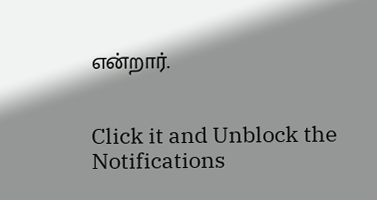என்றார்.


Click it and Unblock the Notifications